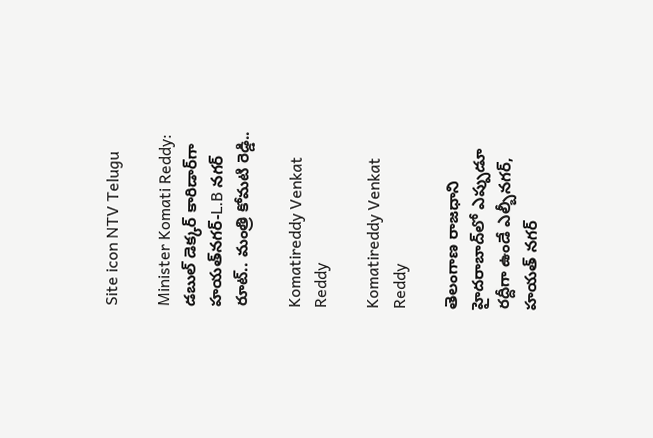Site icon NTV Telugu

Minister Komati Reddy: డబుల్ డెక్కర్ కారిడార్‌గా హయత్‌నగర్-L.B నగర్ రూట్.. మంత్రి కోమటి రెడ్డి..

Komatireddy Venkat Reddy

Komatireddy Venkat Reddy

తెలంగాణ రాజధాని హైదరాబాద్‌లో ఎప్పుడూ రద్దీగా ఉండే ఎల్బీనగర్, హయత్ నగర్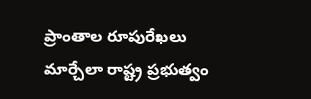ప్రాంతాల రూపురేఖలు మార్చేలా రాష్ట్ర ప్రభుత్వం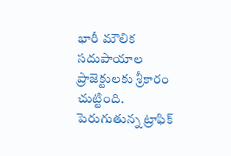భారీ మౌలిక సదుపాయాల ప్రాజెక్టులకు శ్రీకారం చుట్టింది. పెరుగుతున్న ట్రాఫిక్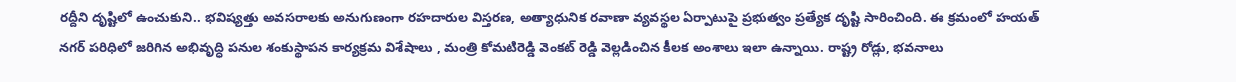రద్దీని దృష్టిలో ఉంచుకుని.. భవిష్యత్తు అవసరాలకు అనుగుణంగా రహదారుల విస్తరణ, అత్యాధునిక రవాణా వ్యవస్థల ఏర్పాటుపై ప్రభుత్వం ప్రత్యేక దృష్టి సారించింది. ఈ క్రమంలో హయత్ నగర్ పరిధిలో జరిగిన అభివృద్ధి పనుల శంకుస్థాపన కార్యక్రమ విశేషాలు , మంత్రి కోమటిరెడ్డి వెంకట్ రెడ్డి వెల్లడించిన కీలక అంశాలు ఇలా ఉన్నాయి. రాష్ట్ర రోడ్లు, భవనాలు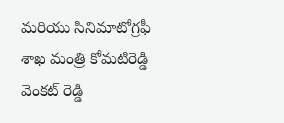మరియు సినిమాటోగ్రఫీ శాఖ మంత్రి కోమటిరెడ్డి వెంకట్ రెడ్డి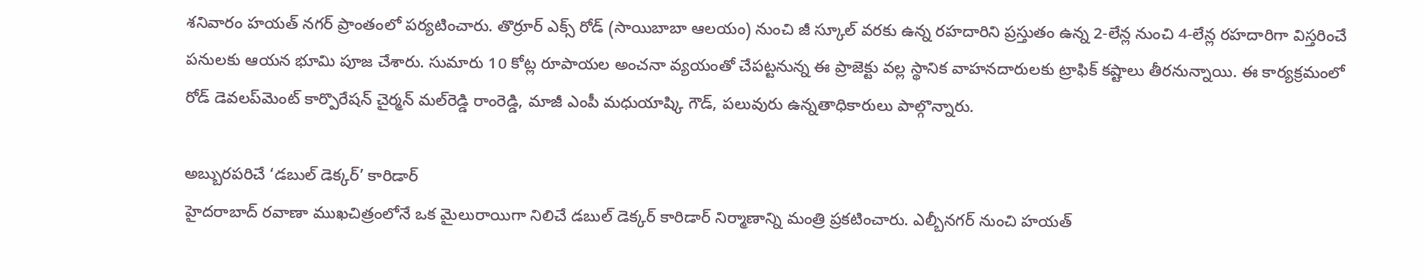శనివారం హయత్ నగర్ ప్రాంతంలో పర్యటించారు. తొర్రూర్ ఎక్స్ రోడ్ (సాయిబాబా ఆలయం) నుంచి జీ స్కూల్ వరకు ఉన్న రహదారిని ప్రస్తుతం ఉన్న 2-లేన్ల నుంచి 4-లేన్ల రహదారిగా విస్తరించే పనులకు ఆయన భూమి పూజ చేశారు. సుమారు 10 కోట్ల రూపాయల అంచనా వ్యయంతో చేపట్టనున్న ఈ ప్రాజెక్టు వల్ల స్థానిక వాహనదారులకు ట్రాఫిక్ కష్టాలు తీరనున్నాయి. ఈ కార్యక్రమంలో రోడ్ డెవలప్‌మెంట్ కార్పొరేషన్ చైర్మన్ మల్‌రెడ్డి రాంరెడ్డి, మాజీ ఎంపీ మధుయాష్కి గౌడ్, పలువురు ఉన్నతాధికారులు పాల్గొన్నారు.

అబ్బురపరిచే ‘డబుల్ డెక్కర్’ కారిడార్
హైదరాబాద్ రవాణా ముఖచిత్రంలోనే ఒక మైలురాయిగా నిలిచే డబుల్ డెక్కర్ కారిడార్ నిర్మాణాన్ని మంత్రి ప్రకటించారు. ఎల్బీనగర్ నుంచి హయత్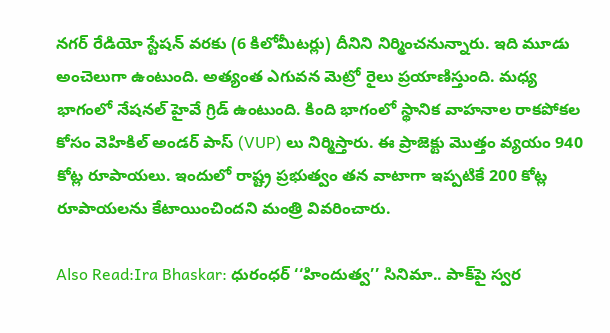నగర్ రేడియో స్టేషన్ వరకు (6 కిలోమీటర్లు) దీనిని నిర్మించనున్నారు. ఇది మూడు అంచెలుగా ఉంటుంది. అత్యంత ఎగువన మెట్రో రైలు ప్రయాణిస్తుంది. మధ్య భాగంలో నేషనల్ హైవే గ్రిడ్ ఉంటుంది. కింది భాగంలో స్థానిక వాహనాల రాకపోకల కోసం వెహికిల్ అండర్ పాస్ (VUP) లు నిర్మిస్తారు. ఈ ప్రాజెక్టు మొత్తం వ్యయం 940 కోట్ల రూపాయలు. ఇందులో రాష్ట్ర ప్రభుత్వం తన వాటాగా ఇప్పటికే 200 కోట్ల రూపాయలను కేటాయించిందని మంత్రి వివరించారు.

Also Read:Ira Bhaskar: ధురంధర్ ‘‘హిందుత్వ’’ సినిమా.. పాక్‌పై స్వర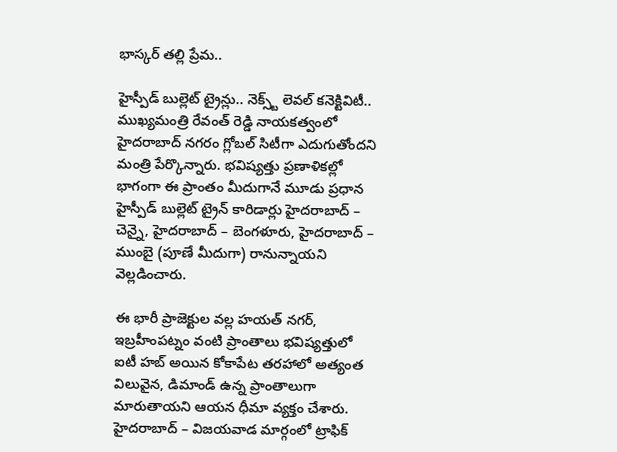భాస్కర్ తల్లి ప్రేమ..

హైస్పీడ్ బుల్లెట్ ట్రైన్లు.. నెక్స్ట్ లెవల్ కనెక్టివిటీ..
ముఖ్యమంత్రి రేవంత్ రెడ్డి నాయకత్వంలో హైదరాబాద్ నగరం గ్లోబల్ సిటీగా ఎదుగుతోందని మంత్రి పేర్కొన్నారు. భవిష్యత్తు ప్రణాళికల్లో భాగంగా ఈ ప్రాంతం మీదుగానే మూడు ప్రధాన హైస్పీడ్ బుల్లెట్ ట్రైన్ కారిడార్లు హైదరాబాద్ – చెన్నై, హైదరాబాద్ – బెంగళూరు, హైదరాబాద్ – ముంబై (పూణే మీదుగా) రానున్నాయని వెల్లడించారు.

ఈ భారీ ప్రాజెక్టుల వల్ల హయత్ నగర్, ఇబ్రహీంపట్నం వంటి ప్రాంతాలు భవిష్యత్తులో ఐటీ హబ్ అయిన కోకాపేట తరహాలో అత్యంత విలువైన, డిమాండ్ ఉన్న ప్రాంతాలుగా మారుతాయని ఆయన ధీమా వ్యక్తం చేశారు. హైదరాబాద్ – విజయవాడ మార్గంలో ట్రాఫిక్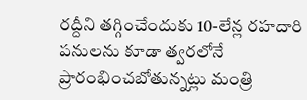రద్దీని తగ్గించేందుకు 10-లేన్ల రహదారి పనులను కూడా త్వరలోనే ప్రారంభించబోతున్నట్లు మంత్రి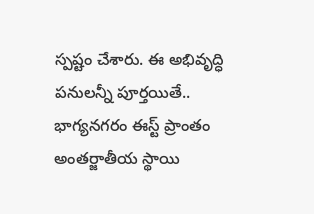స్పష్టం చేశారు. ఈ అభివృద్ధి పనులన్నీ పూర్తయితే.. భాగ్యనగరం ఈస్ట్ ప్రాంతం అంతర్జాతీయ స్థాయి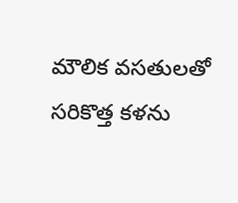మౌలిక వసతులతో సరికొత్త కళను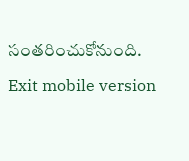సంతరించుకోనుంది.

Exit mobile version